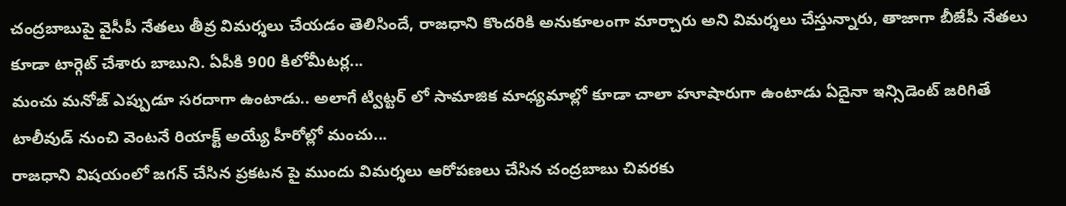చంద్రబాబుపై వైసీపీ నేతలు తీవ్ర విమర్శలు చేయడం తెలిసిందే, రాజధాని కొందరికి అనుకూలంగా మార్చారు అని విమర్శలు చేస్తున్నారు, తాజాగా బీజేపీ నేతలు కూడా టార్గెట్ చేశారు బాబుని. ఏపీకి 900 కిలోమీటర్ల...
మంచు మనోజ్ ఎప్పుడూ సరదాగా ఉంటాడు.. అలాగే ట్విట్టర్ లో సామాజిక మాధ్యమాల్లో కూడా చాలా హూషారుగా ఉంటాడు ఏదైనా ఇన్సిడెంట్ జరిగితే టాలీవుడ్ నుంచి వెంటనే రియాక్ట్ అయ్యే హీరోల్లో మంచు...
రాజధాని విషయంలో జగన్ చేసిన ప్రకటన పై ముందు విమర్శలు ఆరోపణలు చేసిన చంద్రబాబు చివరకు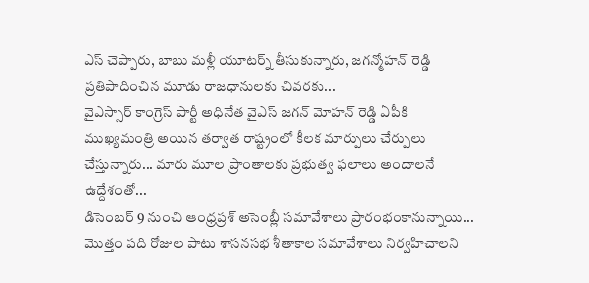ఎస్ చెప్పారు, బాబు మళ్లీ యూటర్న్ తీసుకున్నారు, జగన్మోహన్ రెడ్డి ప్రతిపాదించిన మూడు రాజధానులకు చివరకు...
వైఎస్సార్ కాంగ్రెస్ పార్టీ అధినేత వైఎస్ జగన్ మోహన్ రెడ్డి ఏపీకి ముఖ్యమంత్రి అయిన తర్వాత రాష్ట్రంలో కీలక మార్పులు చేర్పులు చేస్తున్నారు... మారు మూల ప్రాంతాలకు ప్రభుత్వ ఫలాలు అందాలనే ఉద్దేశంతో...
డిసెంబర్ 9 నుంచి ఆంధ్రప్రశ్ అసెంబ్లీ సమావేశాలు ప్రారంభంకానున్నాయి... మొత్తం పది రోజుల పాటు శాసనసభ శీతాకాల సమావేశాలు నిర్వహిచాలని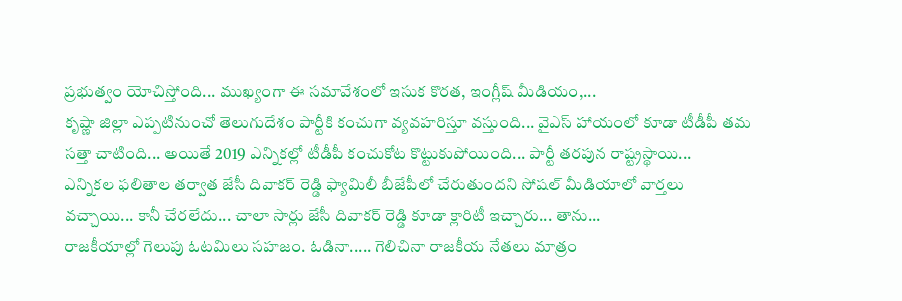ప్రభుత్వం యోచిస్తోంది... ముఖ్యంగా ఈ సమావేశంలో ఇసుక కొరత, ఇంగ్లీష్ మీడియం,...
కృష్ణా జిల్లా ఎప్పటినుంచో తెలుగుదేశం పార్టీకి కంచుగా వ్యవహరిస్తూ వస్తుంది... వైఎస్ హాయంలో కూడా టీడీపీ తమ సత్తా చాటింది... అయితే 2019 ఎన్నికల్లో టీడీపీ కంచుకోట కొట్టుకుపోయింది... పార్టీ తరపున రాష్ట్రస్థాయి...
ఎన్నికల ఫలితాల తర్వాత జేసీ దివాకర్ రెడ్డి ఫ్యామిలీ బీజేపీలో చేరుతుందని సోషల్ మీడియాలో వార్తలు వచ్చాయి... కానీ చేరలేదు... చాలా సార్లు జేసీ దివాకర్ రెడ్డి కూడా క్లారిటీ ఇచ్చారు... తాను...
రాజకీయాల్లో గెలుపు ఓటమిలు సహజం. ఓడినా..... గెలిచినా రాజకీయ నేతలు మాత్రం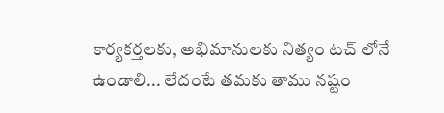కార్యకర్తలకు, అభిమానులకు నిత్యం టచ్ లోనే ఉండాలి... లేదంటే తమకు తాము నష్టం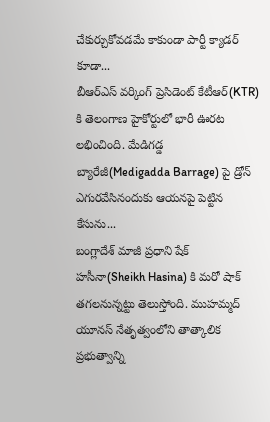చేకుర్చుకోవడమే కాకుండా పార్టీ క్యాడర్ కూడా...
బీఆర్ఎస్ వర్కింగ్ ప్రెసిడెంట్ కేటీఆర్(KTR) కి తెలంగాణ హైకోర్టులో భారీ ఊరట లభించింది. మేడిగడ్డ బ్యారేజీ(Medigadda Barrage) పై డ్రోన్ ఎగురవేసినందుకు ఆయనపై పెట్టిన కేసును...
బంగ్లాదేశ్ మాజీ ప్రధాని షేక్ హసీనా(Sheikh Hasina) కి మరో షాక్ తగలనున్నట్టు తెలుస్తోంది. ముహమ్మద్ యూనస్ నేతృత్వంలోని తాత్కాలిక ప్రభుత్వాన్ని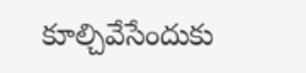కూల్చివేసేందుకు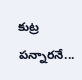కుట్ర పన్నారనే...